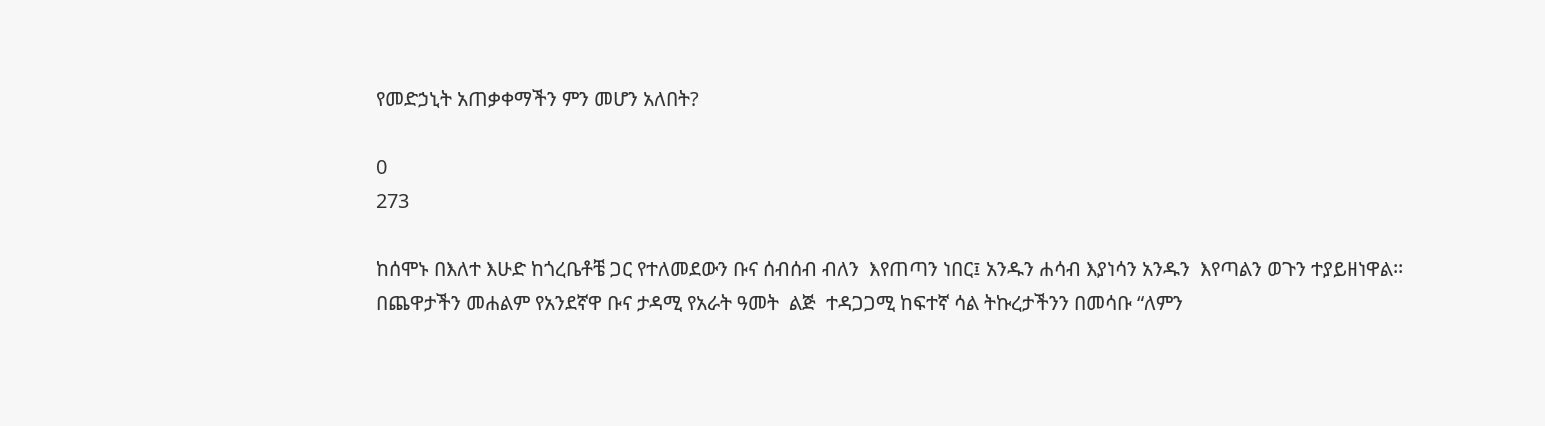የመድኃኒት አጠቃቀማችን ምን መሆን አለበት?

0
273

ከሰሞኑ በእለተ እሁድ ከጎረቤቶቼ ጋር የተለመደውን ቡና ሰብሰብ ብለን  እየጠጣን ነበር፤ አንዱን ሐሳብ እያነሳን አንዱን  እየጣልን ወጉን ተያይዘነዋል፡፡ በጨዋታችን መሐልም የአንደኛዋ ቡና ታዳሚ የአራት ዓመት  ልጅ  ተዳጋጋሚ ከፍተኛ ሳል ትኩረታችንን በመሳቡ “ለምን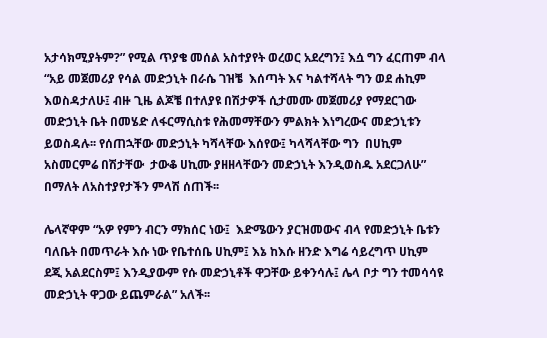አታሳክሚያትም?” የሚል ጥያቄ መሰል አስተያየት ወረወር አደረግን፤ እሷ ግን ፈርጠም ብላ “አይ መጀመሪያ የሳል መድኃኒት በራሴ ገዝቼ  እሰጣት እና ካልተሻላት ግን ወደ ሐኪም እወስዳታለሁ፤ ብዙ ጊዜ ልጆቼ በተለያዩ በሽታዎች ሲታመሙ መጀመሪያ የማደርገው  መድኃኒት ቤት በመሄድ ለፋርማሲስቱ የሕመማቸውን ምልክት እነግረውና መድኃኒቱን ይወስዳሉ፡፡ የሰጠኋቸው መድኃኒት ካሻላቸው እሰየው፤ ካላሻላቸው ግን  በሀኪም አስመርምሬ በሽታቸው  ታውቆ ሀኪሙ ያዘዘላቸውን መድኃኒት እንዲወስዱ አደርጋለሁ” በማለት ለአስተያየታችን ምላሽ ሰጠች፡፡

ሌላኛዋም “አዎ የምን ብርን ማክሰር ነው፤  እድሜውን ያርዝመውና ብላ የመድኃኒት ቤቱን ባለቤት በመጥራት እሱ ነው የቤተሰቤ ሀኪም፤ እኔ ከእሱ ዘንድ እግሬ ሳይረግጥ ሀኪም ደጂ አልደርስም፤ እንዲያውም የሱ መድኃኒቶች ዋጋቸው ይቀንሳሉ፤ ሌላ ቦታ ግን ተመሳሳዩ መድኃኒት ዋጋው ይጨምራል” አለች፡፡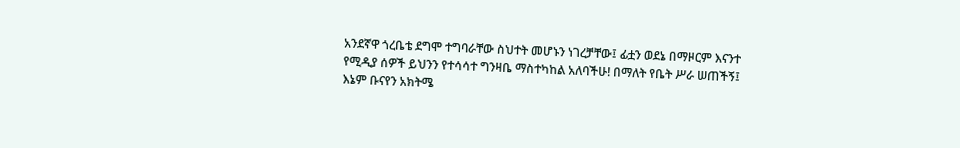አንደኛዋ ጎረቤቴ ደግሞ ተግባራቸው ስህተት መሆኑን ነገረቻቸው፤ ፊቷን ወደኔ በማዞርም እናንተ የሚዲያ ሰዎች ይህንን የተሳሳተ ግንዛቤ ማስተካከል አለባችሁ! በማለት የቤት ሥራ ሠጠችኝ፤ እኔም ቡናየን አክትሜ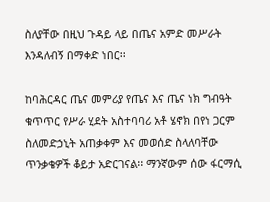ስለያቸው በዚህ ጉዳይ ላይ በጤና አምድ መሥራት እንዳለብኝ በማቀድ ነበር፡፡

ከባሕርዳር ጤና መምሪያ የጤና እና ጤና ነክ ግብዓት ቁጥጥር የሥራ ሂደት አስተባባሪ አቶ ሄኖክ በየነ ጋርም ስለመድኃኒት አጠቃቀም እና መወሰድ ስላለባቸው ጥንቃቄዎች ቆይታ አድርገናል፡፡ ማንኛውም ሰው ፋርማሲ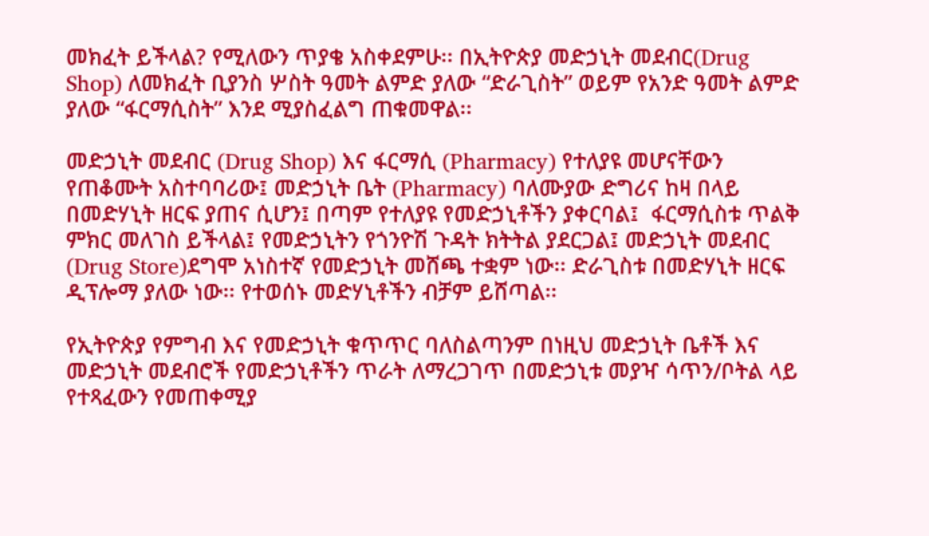መክፈት ይችላል? የሚለውን ጥያቄ አስቀደምሁ፡፡ በኢትዮጵያ መድኃኒት መደብር(Drug Shop) ለመክፈት ቢያንስ ሦስት ዓመት ልምድ ያለው “ድራጊስት” ወይም የአንድ ዓመት ልምድ ያለው “ፋርማሲስት” እንደ ሚያስፈልግ ጠቁመዋል፡፡

መድኃኒት መደብር (Drug Shop) እና ፋርማሲ (Pharmacy) የተለያዩ መሆናቸውን የጠቆሙት አስተባባሪው፤ መድኃኒት ቤት (Pharmacy) ባለሙያው ድግሪና ከዛ በላይ በመድሃኒት ዘርፍ ያጠና ሲሆን፤ በጣም የተለያዩ የመድኃኒቶችን ያቀርባል፤  ፋርማሲስቱ ጥልቅ ምክር መለገስ ይችላል፤ የመድኃኒትን የጎንዮሽ ጉዳት ክትትል ያደርጋል፤ መድኃኒት መደብር (Drug Store)ደግሞ አነስተኛ የመድኃኒት መሸጫ ተቋም ነው፡፡ ድራጊስቱ በመድሃኒት ዘርፍ ዲፕሎማ ያለው ነው፡፡ የተወሰኑ መድሃኒቶችን ብቻም ይሸጣል፡፡

የኢትዮጵያ የምግብ እና የመድኃኒት ቁጥጥር ባለስልጣንም በነዚህ መድኃኒት ቤቶች እና መድኃኒት መደብሮች የመድኃኒቶችን ጥራት ለማረጋገጥ በመድኃኒቱ መያዣ ሳጥን/ቦትል ላይ የተጻፈውን የመጠቀሚያ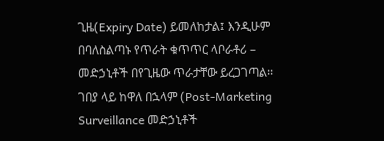ጊዜ(Expiry Date) ይመለከታል፤ እንዲሁም በባለስልጣኑ የጥራት ቁጥጥር ላቦራቶሪ – መድኃኒቶች በየጊዜው ጥራታቸው ይረጋገጣል፡፡  ገበያ ላይ ከዋለ በኋላም (Post-Marketing Surveillance መድኃኒቶች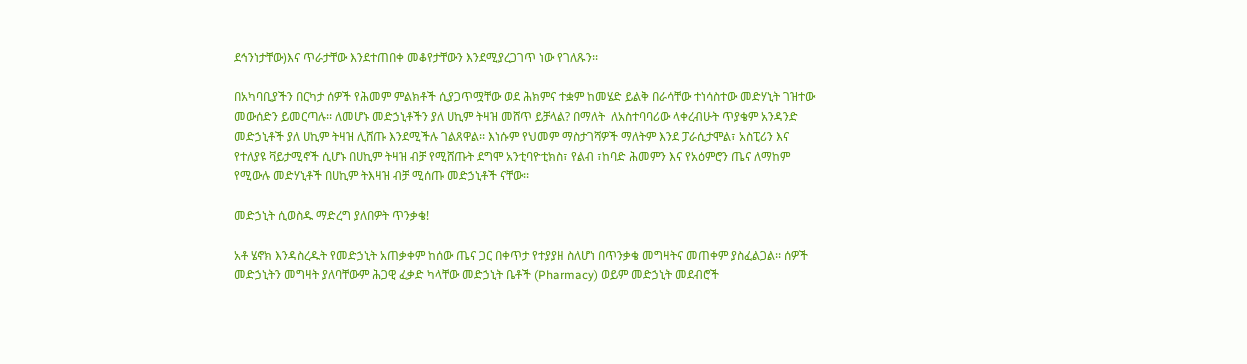ደኅንነታቸው)እና ጥራታቸው እንደተጠበቀ መቆየታቸውን እንደሚያረጋገጥ ነው የገለጹን፡፡

በአካባቢያችን በርካታ ሰዎች የሕመም ምልክቶች ሲያጋጥሟቸው ወደ ሕክምና ተቋም ከመሄድ ይልቅ በራሳቸው ተነሳስተው መድሃኒት ገዝተው መውሰድን ይመርጣሉ፡፡ ለመሆኑ መድኃኒቶችን ያለ ሀኪም ትዛዝ መሸጥ ይቻላል? በማለት  ለአስተባባሪው ላቀረብሁት ጥያቄም አንዳንድ መድኃኒቶች ያለ ሀኪም ትዛዝ ሊሸጡ እንደሚችሉ ገልጸዋል፡፡ እነሱም የህመም ማስታገሻዎች ማለትም እንደ ፓራሲታሞል፣ አስፒሪን እና የተለያዩ ቫይታሚኖች ሲሆኑ በሀኪም ትዛዝ ብቻ የሚሸጡት ደግሞ አንቲባዮቲክስ፣ የልብ ፣ከባድ ሕመምን እና የአዕምሮን ጤና ለማከም የሚውሉ መድሃኒቶች በሀኪም ትእዛዝ ብቻ ሚሰጡ መድኃኒቶች ናቸው፡፡

መድኃኒት ሲወስዱ ማድረግ ያለበዎት ጥንቃቄ!

አቶ ሄኖክ እንዳስረዱት የመድኃኒት አጠቃቀም ከሰው ጤና ጋር በቀጥታ የተያያዘ ስለሆነ በጥንቃቄ መግዛትና መጠቀም ያስፈልጋል፡፡ ሰዎች መድኃኒትን መግዛት ያለባቸውም ሕጋዊ ፈቃድ ካላቸው መድኃኒት ቤቶች (Pharmacy) ወይም መድኃኒት መደብሮች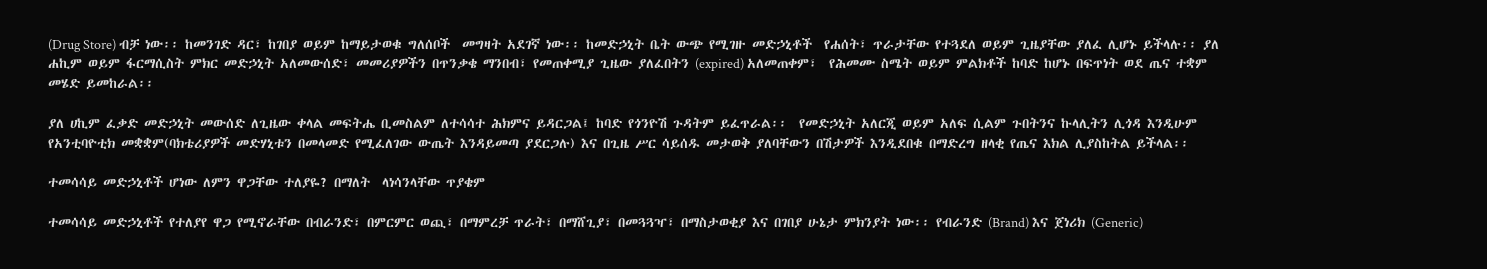(Drug Store) ብቻ ነው፡፡ ከመንገድ ዳር፣ ከገበያ ወይም ከማይታወቁ ግለሰቦች  መግዛት አደገኛ ነው፡፡ ከመድኃኒት ቤት ውጭ የሚገዙ መድኃኒቶች  የሐሰት፣ ጥራታቸው የተጓደለ ወይም ጊዜያቸው ያለፈ ሊሆኑ ይችላሉ፡፡ ያለ ሐኪም ወይም ፋርማሲስት ምክር መድኃኒት አለመውሰድ፣ መመሪያዎችን በጥንቃቄ ማንበብ፣ የመጠቀሚያ ጊዜው ያለፈበትን (expired) አለመጠቀም፣  የሕመሙ ስሜት ወይም ምልክቶች ከባድ ከሆኑ በፍጥነት ወደ ጤና ተቋም መሄድ ይመከራል፡፡

ያለ ሀኪም ፈቃድ መድኃኒት መውሰድ ለጊዜው ቀላል መፍትሔ ቢመስልም ለተሳሳተ ሕክምና ይዳርጋል፤ ከባድ የጎንዮሽ ጉዳትም ይፈጥራል፡፡  የመድኃኒት አለርጂ ወይም አለፍ ሲልም ጉበትንና ኩላሊትን ሊጎዳ እንዲሁም የአንቲባዮቲክ መቋቋም(ባክቴሪያዎች መድሃኒቱን በመላመድ የሚፈለገው ውጤት እንዳይመጣ ያደርጋሉ) እና በጊዜ ሥር ሳይሰዱ መታወቅ ያለባቸውን በሽታዎች እንዲደበቁ በማድረግ ዘላቂ የጤና እክል ሊያስከትል ይችላል፡፡

ተመሳሳይ መድኃኒቶች ሆነው ለምን ዋጋቸው ተለያዬ? በማለት  ላነሳንላቸው ጥያቄም

ተመሳሳይ መድኃኒቶች የተለያየ ዋጋ የሚኖራቸው በብራንድ፣ በምርምር ወጪ፣ በማምረቻ ጥራት፣ በማሸጊያ፣ በመጓጓዣ፣ በማስታወቂያ እና በገበያ ሁኔታ ምክንያት ነው፡፡ የብራንድ (Brand) እና ጀነሪክ (Generic)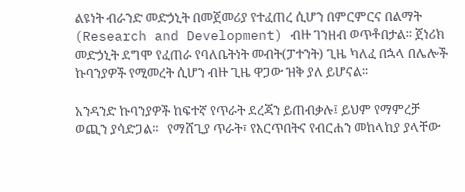ልዩነት ብራንድ መድኃኒት በመጀመሪያ የተፈጠረ ሲሆን በምርምርና በልማት (Research and Development) ብዙ ገንዘብ ወጥቶበታል፡፡ ጀነሪክ መድኃኒት ደግሞ የፈጠራ የባለቤትነት መብት(ፓተንት) ጊዜ ካለፈ በኋላ በሌሎች ኩባንያዎች የሚመረት ሲሆን ብዙ ጊዜ ዋጋው ዝቅ ያለ ይሆናል፡፡

አንዳንድ ኩባንያዎች ከፍተኛ የጥራት ደረጃን ይጠብቃሉ፤ ይህም የማምረቻ ወጪን ያሳድጋል፡፡   የማሸጊያ ጥራት፣ የእርጥበትና የብርሐን መከላከያ ያላቸው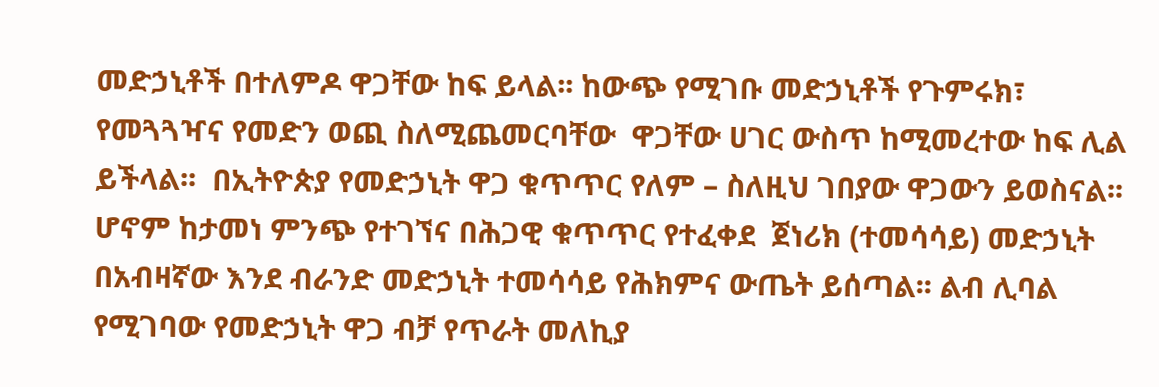መድኃኒቶች በተለምዶ ዋጋቸው ከፍ ይላል፡፡ ከውጭ የሚገቡ መድኃኒቶች የጉምሩክ፣ የመጓጓዣና የመድን ወጪ ስለሚጨመርባቸው  ዋጋቸው ሀገር ውስጥ ከሚመረተው ከፍ ሊል ይችላል፡፡  በኢትዮጵያ የመድኃኒት ዋጋ ቁጥጥር የለም – ስለዚህ ገበያው ዋጋውን ይወስናል፡፡ ሆኖም ከታመነ ምንጭ የተገኘና በሕጋዊ ቁጥጥር የተፈቀደ  ጀነሪክ (ተመሳሳይ) መድኃኒት በአብዛኛው እንደ ብራንድ መድኃኒት ተመሳሳይ የሕክምና ውጤት ይሰጣል፡፡ ልብ ሊባል የሚገባው የመድኃኒት ዋጋ ብቻ የጥራት መለኪያ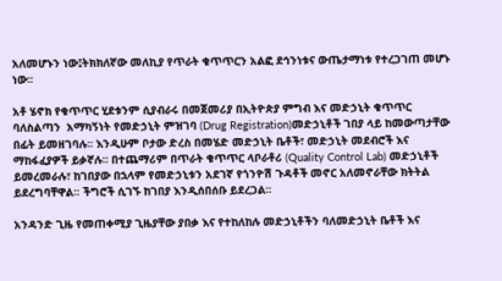አለመሆኑን ነው፤ትክክለኛው መለኪያ የጥራት ቁጥጥርን አልፎ ደኅንነቱና ውጤታማነቱ የተረጋገጠ መሆኑ ነው፡፡

አቶ ሄኖክ የቁጥጥር ሂደቱንም ሲያብራሩ በመጀመሪያ በኢትዮጵያ ምግብ እና መድኃኒት ቁጥጥር ባለስልጣን  አማካኝነት የመድኃኒት ምዝገባ (Drug Registration)መድኃኒቶች ገበያ ላይ ከመውጣታቸው በፊት ይመዘገባሉ፡፡ እንዲሁም ቦታው ድረስ በመሄድ መድኃኒት ቤቶች፣ መድኃኒት መደብሮች እና ማከፋፈያዎች ይቃኛሉ፡፡ በተጨማሪም በጥራት ቁጥጥር ላቦራቶሪ (Quality Control Lab) መድኃኒቶች ይመረመራሉ፣ ከገበያው በኋላም የመድኃኒቱን አደገኛ የጎንዮሽ ጉዳቶች መኖር አለመኖራቸው ክትትል ይደረግባቸዋል፡፡ ችግሮች ሲገኙ ከገበያ እንዲሰበሰቡ ይደረጋል፡፡

አንዳንድ ጊዜ የመጠቀሚያ ጊዜያቸው ያበቃ እና የተከለከሉ መድኃኒቶችን ባለመድኃኒት ቤቶች እና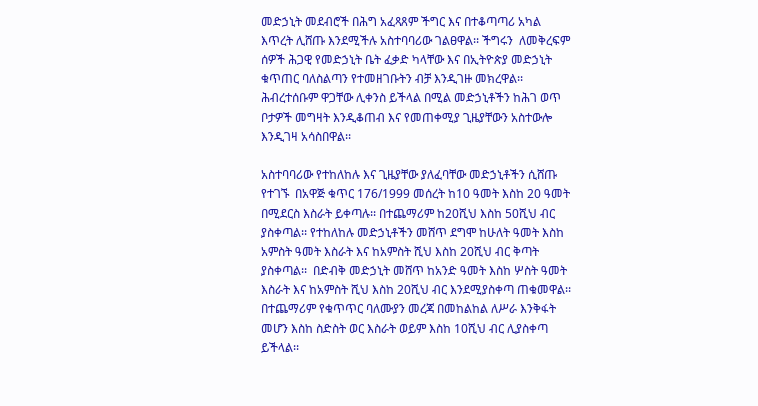መድኃኒት መደብሮች በሕግ አፈጻጸም ችግር እና በተቆጣጣሪ አካል እጥረት ሊሸጡ እንደሚችሉ አስተባባሪው ገልፀዋል፡፡ ችግሩን  ለመቅረፍም ሰዎች ሕጋዊ የመድኃኒት ቤት ፈቃድ ካላቸው እና በኢትዮጵያ መድኃኒት ቁጥጠር ባለስልጣን የተመዘገቡትን ብቻ እንዲገዙ መክረዋል፡፡  ሕብረተሰቡም ዋጋቸው ሊቀንስ ይችላል በሚል መድኃኒቶችን ከሕገ ወጥ ቦታዎች መግዛት እንዲቆጠብ እና የመጠቀሚያ ጊዜያቸውን አስተውሎ እንዲገዛ አሳስበዋል፡፡

አስተባባሪው የተከለከሉ እና ጊዜያቸው ያለፈባቸው መድኃኒቶችን ሲሸጡ የተገኙ  በአዋጅ ቁጥር 176/1999 መሰረት ከ10 ዓመት እስከ 20 ዓመት በሚደርስ እስራት ይቀጣሉ፡፡ በተጨማሪም ከ20ሺህ እስከ 50ሺህ ብር ያስቀጣል፡፡ የተከለከሉ መድኃኒቶችን መሸጥ ደግሞ ከሁለት ዓመት እስከ አምስት ዓመት እስራት እና ከአምስት ሺህ እስከ 20ሺህ ብር ቅጣት ያስቀጣል፡፡  በድብቅ መድኃኒት መሸጥ ከአንድ ዓመት እስከ ሦስት ዓመት እስራት እና ከአምስት ሺህ እስከ 20ሺህ ብር እንደሚያስቀጣ ጠቁመዋል፡፡  በተጨማሪም የቁጥጥር ባለሙያን መረጃ በመከልከል ለሥራ እንቅፋት መሆን እስከ ስድስት ወር እስራት ወይም እስከ 10ሺህ ብር ሊያስቀጣ ይችላል፡፡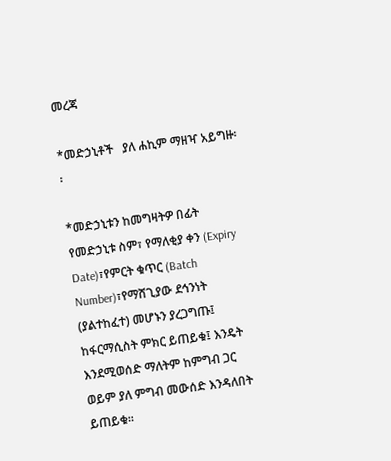መረጃ

*መድኃኒቶች   ያለ ሐኪም ማዘዣ አይግዙ፡፡

*መድኃኒቱን ከመግዛትዎ በፊት የመድኃኒቱ ስም፣ የማለቂያ ቀን (Expiry Date)፣የምርት ቁጥር (Batch Number)፣የማሸጊያው ደኅንነት (ያልተከፈተ) መሆኑን ያረጋግጡ፤ ከፋርማሲስት ምክር ይጠይቁ፤ እንዴት እንደሚወሰድ ማለትም ከምግብ ጋር ወይም ያለ ምግብ መውሰድ እንዳለበት ይጠይቁ፡፡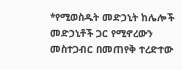*የሚወስዱት መድኃኒት ከሌሎች መድኃኒቶች ጋር የሚኖረውን መስተጋብር በመጠየቅ ተረድተው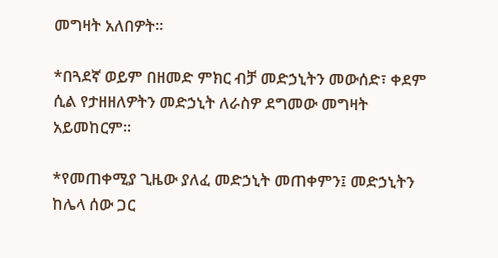መግዛት አለበዎት፡፡

*በጓደኛ ወይም በዘመድ ምክር ብቻ መድኃኒትን መውሰድ፣ ቀደም ሲል የታዘዘለዎትን መድኃኒት ለራስዎ ደግመው መግዛት አይመከርም፡፡

*የመጠቀሚያ ጊዜው ያለፈ መድኃኒት መጠቀምን፤ መድኃኒትን ከሌላ ሰው ጋር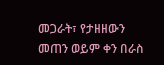መጋራት፣ የታዘዘውን መጠን ወይም ቀን በራስ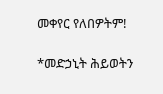መቀየር የለበዎትም!

*መድኃኒት ሕይወትን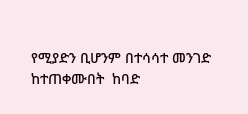የሚያድን ቢሆንም በተሳሳተ መንገድ ከተጠቀሙበት  ከባድ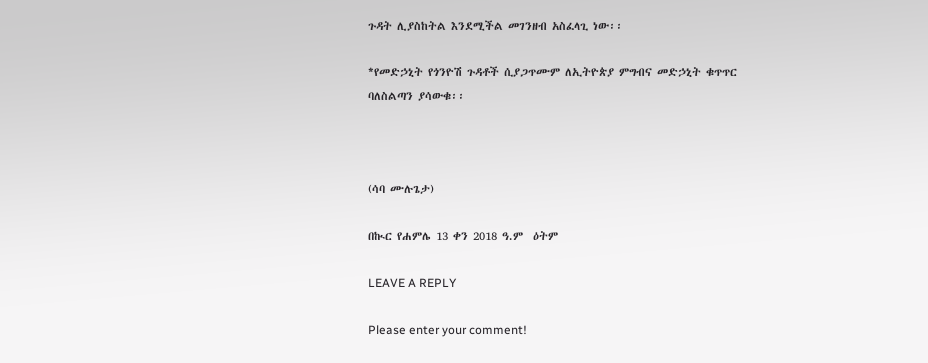ጉዳት ሊያስከትል እንደሚችል መገንዘብ አስፈላጊ ነው፡፡

*የመድኃኒት የጎንዮሽ ጉዳቶች ሲያጋጥሙም ለኢትዮጵያ ምግብና መድኃኒት ቁጥጥር ባለስልጣን ያሳውቁ፡፡



(ሳባ ሙሉጌታ)

በኲር የሐምሌ 13 ቀን 2018 ዓ.ም  ዕትም

LEAVE A REPLY

Please enter your comment!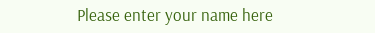Please enter your name here